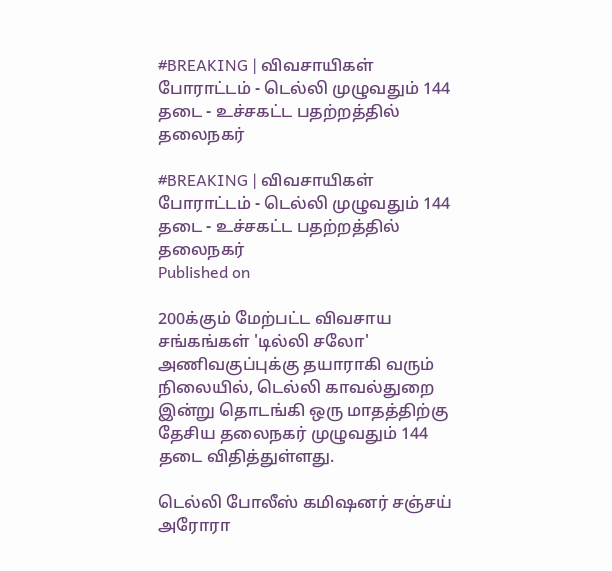#BREAKING | விவசாயிகள் போராட்டம் - டெல்லி முழுவதும் 144 தடை - உச்சகட்ட பதற்றத்தில் தலைநகர்

#BREAKING | விவசாயிகள் போராட்டம் - டெல்லி முழுவதும் 144 தடை - உச்சகட்ட பதற்றத்தில் தலைநகர்
Published on

200க்கும் மேற்பட்ட விவசாய சங்கங்கள் 'டில்லி சலோ' அணிவகுப்புக்கு தயாராகி வரும் நிலையில், டெல்லி காவல்துறை இன்று தொடங்கி ஒரு மாதத்திற்கு தேசிய தலைநகர் முழுவதும் 144 தடை விதித்துள்ளது.

டெல்லி போலீஸ் கமிஷனர் சஞ்சய் அரோரா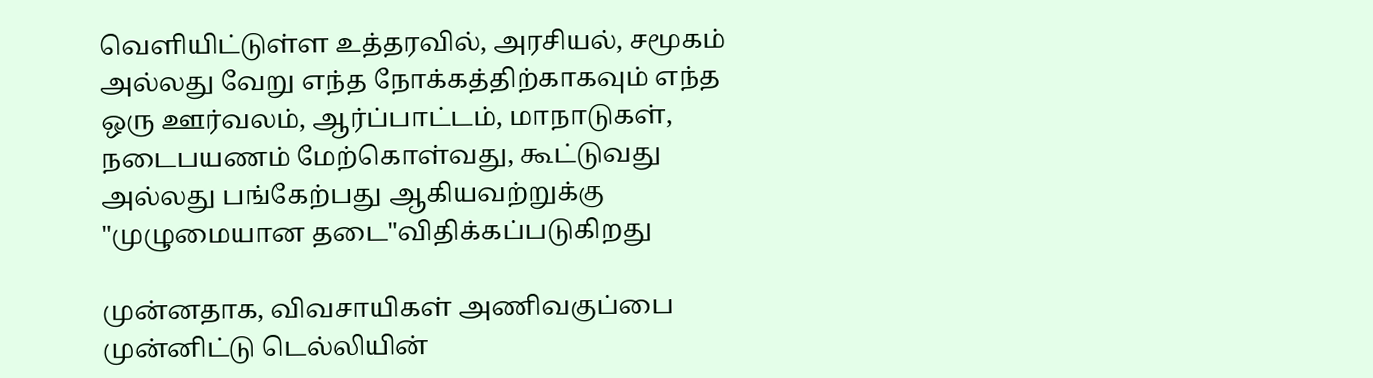வெளியிட்டுள்ள உத்தரவில், அரசியல், சமூகம் அல்லது வேறு எந்த நோக்கத்திற்காகவும் எந்த ஒரு ஊர்வலம், ஆர்ப்பாட்டம், மாநாடுகள், நடைபயணம் மேற்கொள்வது, கூட்டுவது அல்லது பங்கேற்பது ஆகியவற்றுக்கு "முழுமையான தடை"விதிக்கப்படுகிறது

முன்னதாக, விவசாயிகள் அணிவகுப்பை முன்னிட்டு டெல்லியின்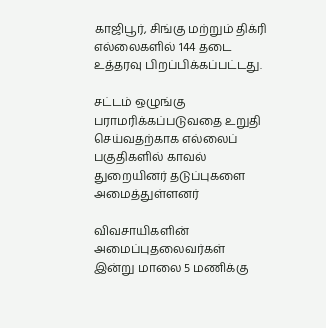காஜிபூர், சிங்கு மற்றும் திக்ரி எல்லைகளில் 144 தடை உத்தரவு பிறப்பிக்கப்பட்டது.

சட்டம் ஒழுங்கு பராமரிக்கப்படுவதை உறுதி செய்வதற்காக எல்லைப் பகுதிகளில் காவல் துறையினர் தடுப்புகளை அமைத்துள்ளனர்

விவசாயிகளின் அமைப்புதலைவர்கள் இன்று மாலை 5 மணிக்கு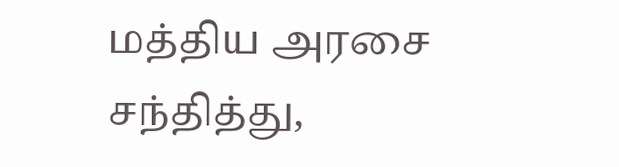மத்திய அரசை சந்தித்து,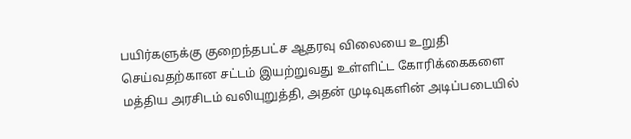பயிர்களுக்கு குறைந்தபட்ச ஆதரவு விலையை உறுதி செய்வதற்கான சட்டம் இயற்றுவது உள்ளிட்ட கோரிக்கைகளை மத்திய அரசிடம் வலியுறுத்தி, அதன் முடிவுகளின் அடிப்படையில்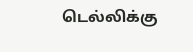டெல்லிக்கு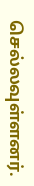செல்லவுள்ளனர்.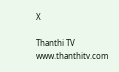X

Thanthi TV
www.thanthitv.com